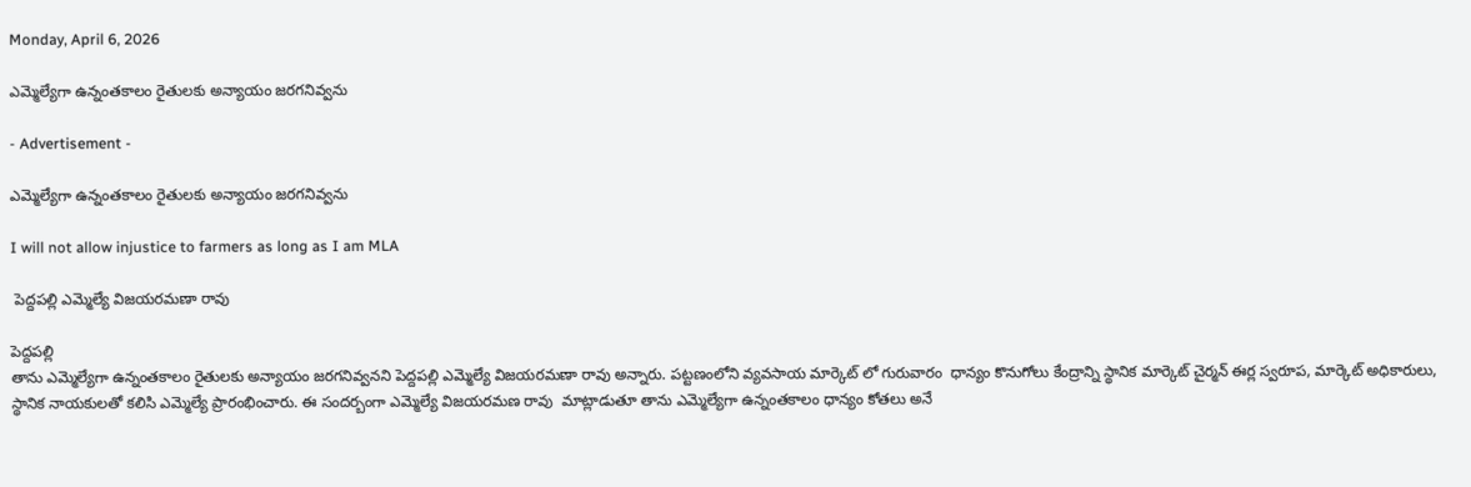Monday, April 6, 2026

ఎమ్మెల్యేగా ఉన్నంతకాలం రైతులకు అన్యాయం జరగనివ్వను

- Advertisement -

ఎమ్మెల్యేగా ఉన్నంతకాలం రైతులకు అన్యాయం జరగనివ్వను

I will not allow injustice to farmers as long as I am MLA

 పెద్దపల్లి ఎమ్మెల్యే విజయరమణా రావు

పెద్దపల్లి
తాను ఎమ్మెల్యేగా ఉన్నంతకాలం రైతులకు అన్యాయం జరగనివ్వనని పెద్దపల్లి ఎమ్మెల్యే విజయరమణా రావు అన్నారు. పట్టణంలోని వ్యవసాయ మార్కెట్ లో గురువారం  ధాన్యం కొనుగోలు కేంద్రాన్ని స్థానిక మార్కెట్ చైర్మన్ ఈర్ల స్వరూప, మార్కెట్ అధికారులు, స్థానిక నాయకులతో కలిసి ఎమ్మెల్యే ప్రారంభించారు. ఈ సందర్బంగా ఎమ్మెల్యే విజయరమణ రావు  మాట్లాడుతూ తాను ఎమ్మెల్యేగా ఉన్నంతకాలం ధాన్యం కోతలు అనే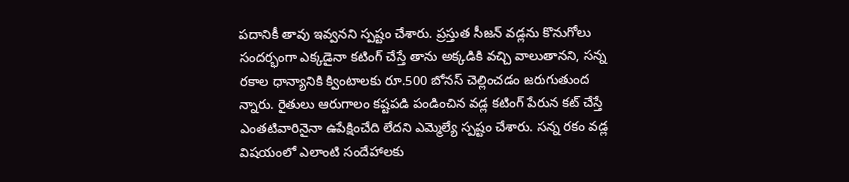పదానికీ తావు ఇవ్వనని స్పష్టం చేశారు. ప్రస్తుత సీజన్ వడ్లను కొనుగోలు సందర్భంగా ఎక్కడైనా కటింగ్ చేస్తే తాను అక్కడికి వచ్చి వాలుతానని, సన్న రకాల ధాన్యానికి క్వింటాలకు రూ.500 బోనస్ చెల్లించడం జరుగుతుంద న్నారు. రైతులు ఆరుగాలం కష్టపడి పండించిన వడ్ల కటింగ్ పేరున కట్ చేస్తే ఎంతటివారినైనా ఉపేక్షించేది లేదని ఎమ్మెల్యే స్పష్టం చేశారు. సన్న రకం వడ్ల విషయంలో ఎలాంటి సందేహాలకు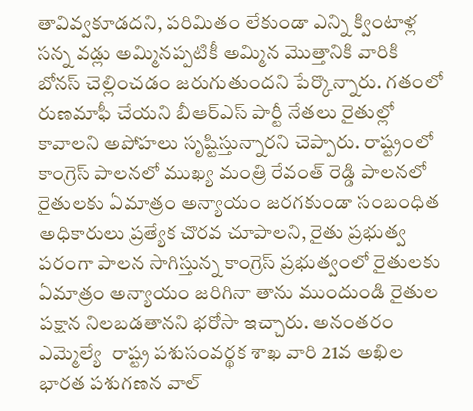తావివ్వకూడదని, పరిమితం లేకుండా ఎన్ని క్వింటాళ్ల సన్న వడ్లు అమ్మినప్పటికీ అమ్మిన మొత్తానికి వారికి బోనస్ చెల్లించడం జరుగుతుందని పేర్కొన్నారు. గతంలో రుణమాఫీ చేయని బీఆర్ఎస్ పార్టీ నేతలు రైతుల్లో కావాలని అపోహలు సృష్టిస్తున్నారని చెప్పారు. రాష్ట్రంలో కాంగ్రెస్ పాలనలో ముఖ్య మంత్రి రేవంత్ రెడ్డి పాలనలో రైతులకు ఏమాత్రం అన్యాయం జరగకుండా సంబంధిత అధికారులు ప్రత్యేక చొరవ చూపాలని, రైతు ప్రభుత్వ పరంగా పాలన సాగిస్తున్న కాంగ్రెస్ ప్రభుత్వంలో రైతులకు ఏమాత్రం అన్యాయం జరిగినా తాను ముందుండి రైతుల పక్షాన నిలబడతానని భరోసా ఇచ్చారు. అనంతరం  ఎమ్మెల్యే  రాష్ట్ర పశుసంవర్థక శాఖ వారి 21వ అఖిల భారత పశుగణన వాల్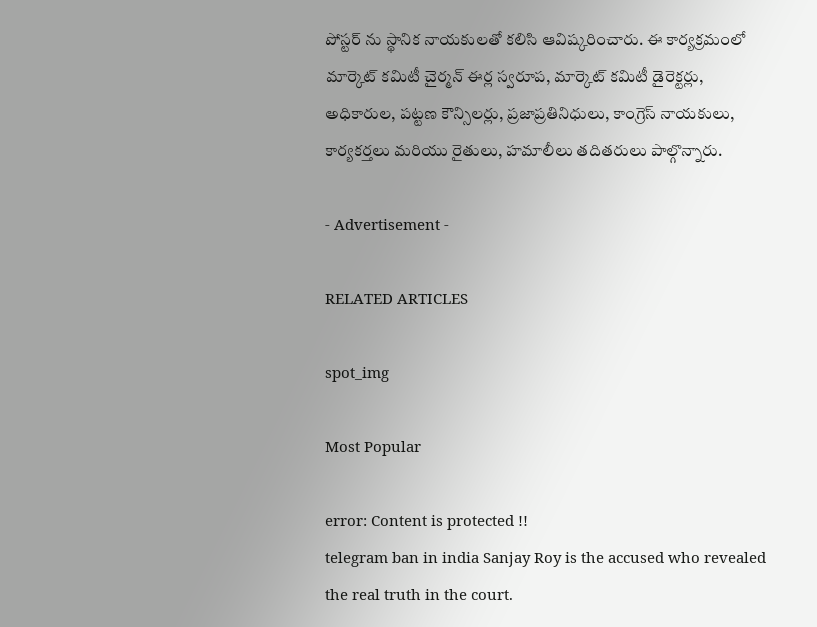పోస్టర్ ను స్థానిక నాయకులతో కలిసి ఆవిష్కరించారు. ఈ కార్యక్రమంలో మార్కెట్ కమిటీ చైర్మన్ ఈర్ల స్వరూప, మార్కెట్ కమిటీ డైరెక్టర్లు, అధికారుల, పట్టణ కౌన్సిలర్లు, ప్రజాప్రతినిధులు, కాంగ్రెస్ నాయకులు, కార్యకర్తలు మరియు రైతులు, హమాలీలు తదితరులు పాల్గొన్నారు.

- Advertisement -

RELATED ARTICLES

spot_img

Most Popular

error: Content is protected !!
telegram ban in india Sanjay Roy is the accused who revealed the real truth in the court.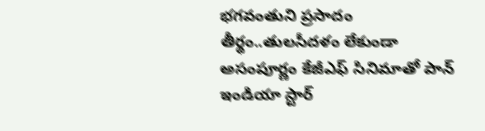భగవంతుని ప్రసాదం తీర్థం..తులసీదళం లేకుండా అసంపూర్ణం కేజీఎఫ్ సినిమాతో పాన్ ఇండియా స్టార్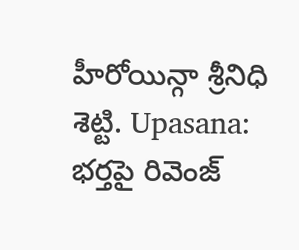హీరోయిన్గా శ్రీనిధి శెట్టి. Upasana: భర్తపై రివెంజ్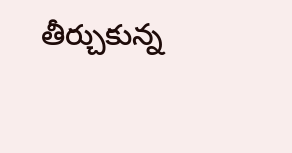తీర్చుకున్న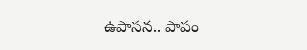ఉపాసన.. పాపం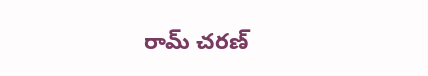రామ్ చరణ్